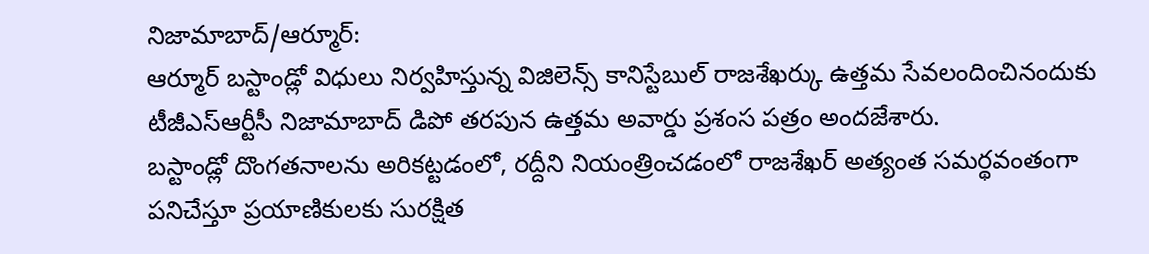నిజామాబాద్/ఆర్మూర్:
ఆర్మూర్ బస్టాండ్లో విధులు నిర్వహిస్తున్న విజిలెన్స్ కానిస్టేబుల్ రాజశేఖర్కు ఉత్తమ సేవలందించినందుకు టీజీఎస్ఆర్టీసీ నిజామాబాద్ డిపో తరపున ఉత్తమ అవార్డు ప్రశంస పత్రం అందజేశారు.
బస్టాండ్లో దొంగతనాలను అరికట్టడంలో, రద్దీని నియంత్రించడంలో రాజశేఖర్ అత్యంత సమర్థవంతంగా పనిచేస్తూ ప్రయాణికులకు సురక్షిత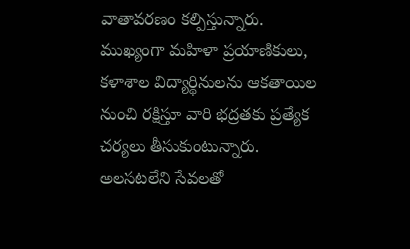వాతావరణం కల్పిస్తున్నారు. ముఖ్యంగా మహిళా ప్రయాణికులు, కళాశాల విద్యార్థినులను ఆకతాయిల నుంచి రక్షిస్తూ వారి భద్రతకు ప్రత్యేక చర్యలు తీసుకుంటున్నారు.
అలసటలేని సేవలతో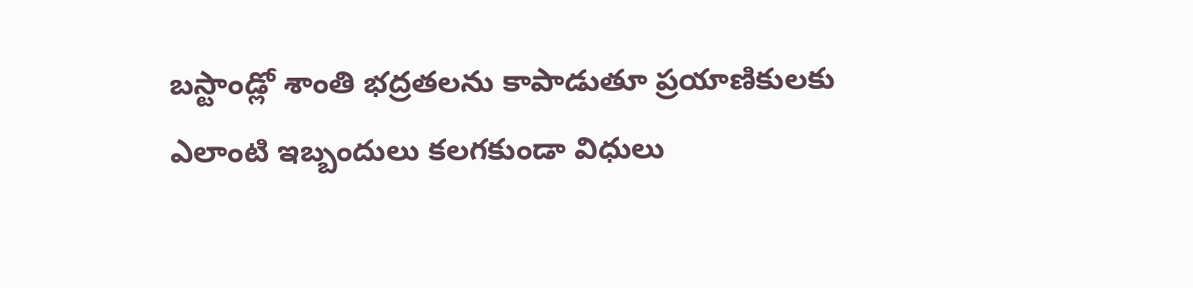బస్టాండ్లో శాంతి భద్రతలను కాపాడుతూ ప్రయాణికులకు ఎలాంటి ఇబ్బందులు కలగకుండా విధులు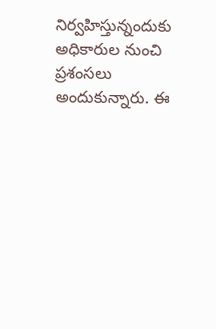నిర్వహిస్తున్నందుకు అధికారుల నుంచి ప్రశంసలు అందుకున్నారు. ఈ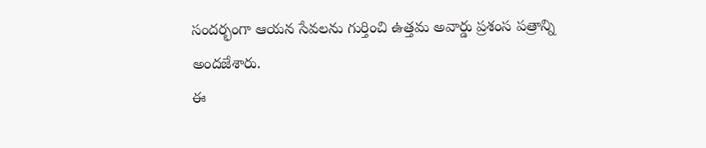సందర్భంగా ఆయన సేవలను గుర్తించి ఉత్తమ అవార్డు ప్రశంస పత్రాన్ని అందజేశారు.
ఈ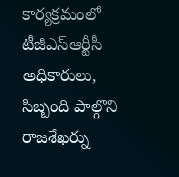కార్యక్రమంలో టీజీఎస్ఆర్టీసీ అధికారులు, సిబ్బంది పాల్గొని రాజశేఖర్ను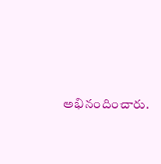అభినందించారు.